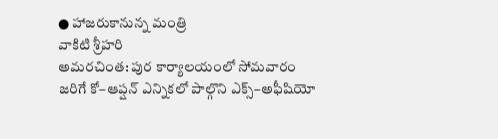● హాజరుకానున్న మంత్రి
వాకిటి శ్రీహరి
అమరచింత: పుర కార్యాలయంలో సోమవారం జరిగే కో–ఆప్షన్ ఎన్నికలో పాల్గొని ఎక్స్–అఫీషియో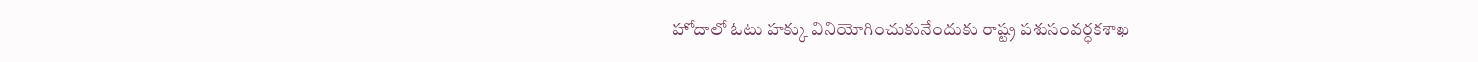హోదాలో ఓటు హక్కు వినియోగించుకునేందుకు రాష్ట్ర పశుసంవర్ధకశాఖ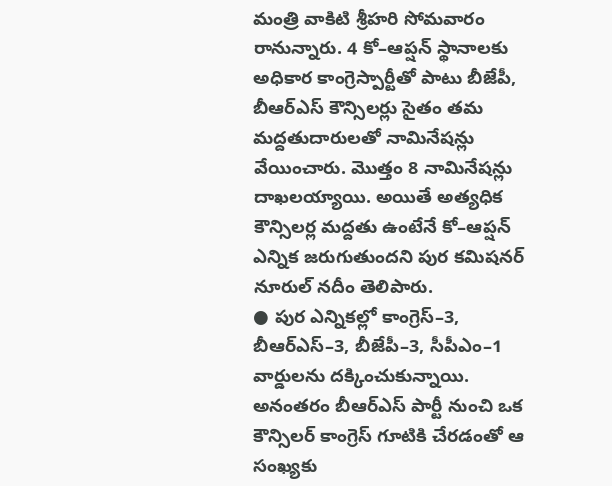మంత్రి వాకిటి శ్రీహరి సోమవారం రానున్నారు. 4 కో–ఆప్షన్ స్థానాలకు అధికార కాంగ్రెస్పార్టీతో పాటు బీజేపీ, బీఆర్ఎస్ కౌన్సిలర్లు సైతం తమ మద్దతుదారులతో నామినేషన్లు వేయించారు. మొత్తం 8 నామినేషన్లు దాఖలయ్యాయి. అయితే అత్యధిక కౌన్సిలర్ల మద్దతు ఉంటేనే కో–ఆప్షన్ ఎన్నిక జరుగుతుందని పుర కమిషనర్ నూరుల్ నదీం తెలిపారు.
● పుర ఎన్నికల్లో కాంగ్రెస్–3, బీఆర్ఎస్–3, బీజేపీ–3, సీపీఎం–1 వార్డులను దక్కించుకున్నాయి. అనంతరం బీఆర్ఎస్ పార్టీ నుంచి ఒక కౌన్సిలర్ కాంగ్రెస్ గూటికి చేరడంతో ఆ సంఖ్యకు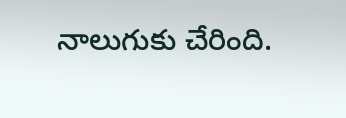నాలుగుకు చేరింది.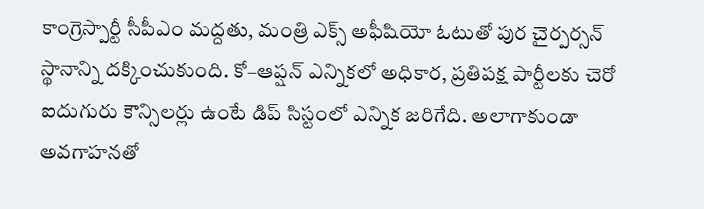కాంగ్రెస్పార్టీ సీపీఎం మద్దతు, మంత్రి ఎక్స్ అఫీషియో ఓటుతో పుర చైర్పర్సన్ స్థానాన్ని దక్కించుకుంది. కో–ఆప్షన్ ఎన్నికలో అధికార, ప్రతిపక్ష పార్టీలకు చెరో ఐదుగురు కౌన్సిలర్లు ఉంటే డిప్ సిస్టంలో ఎన్నిక జరిగేది. అలాగాకుండా అవగాహనతో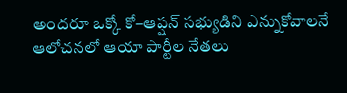అందరూ ఒక్కో కో–ఆప్షన్ సభ్యుడిని ఎన్నుకోవాలనే ఆలోచనలో ఆయా పార్టీల నేతలు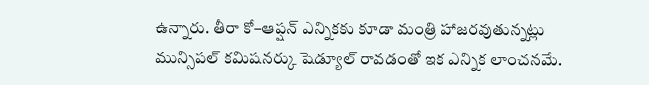ఉన్నారు. తీరా కో–ఆప్షన్ ఎన్నికకు కూడా మంత్రి హాజరవుతున్నట్లు మున్సిపల్ కమిషనర్కు షెడ్యూల్ రావడంతో ఇక ఎన్నిక లాంచనమే.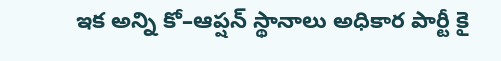ఇక అన్ని కో–ఆప్షన్ స్థానాలు అధికార పార్టీ కై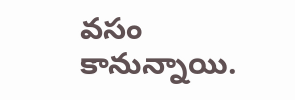వసం కానున్నాయి.